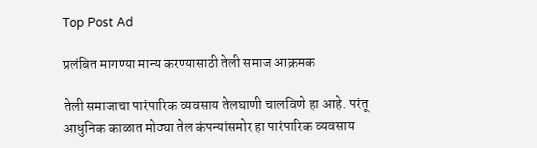Top Post Ad

प्रलंबित मागण्या मान्य करण्यासाठी तेली समाज आक्रमक

तेली समाजाचा पारंपारिक व्यवसाय तेलघाणी चालविणे हा आहे. परंतू आधुनिक काळात मोठ्या तेल कंपन्यांसमोर हा पारंपारिक व्यवसाय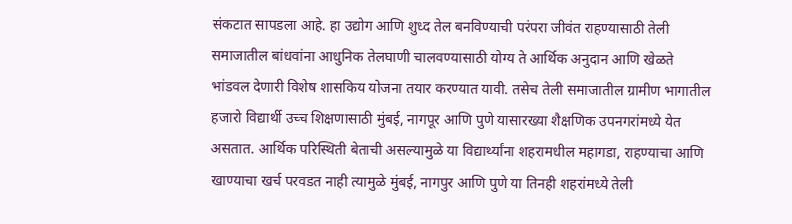संकटात सापडला आहे. हा उद्योग आणि शुध्द तेल बनविण्याची परंपरा जीवंत राहण्यासाठी तेली समाजातील बांधवांना आधुनिक तेलघाणी चालवण्यासाठी योग्य ते आर्थिक अनुदान आणि खेळते भांडवल देणारी विशेष शासकिय योजना तयार करण्यात यावी. तसेच तेली समाजातील ग्रामीण भागातील हजारो विद्यार्थी उच्च शिक्षणासाठी मुंबई, नागपूर आणि पुणे यासारख्या शैक्षणिक उपनगरांमध्ये येत असतात. आर्थिक परिस्थिती बेताची असल्यामुळे या विद्यार्थ्यांना शहरामधील महागडा, राहण्याचा आणि खाण्याचा खर्च परवडत नाही त्यामुळे मुंबई, नागपुर आणि पुणे या तिनही शहरांमध्ये तेली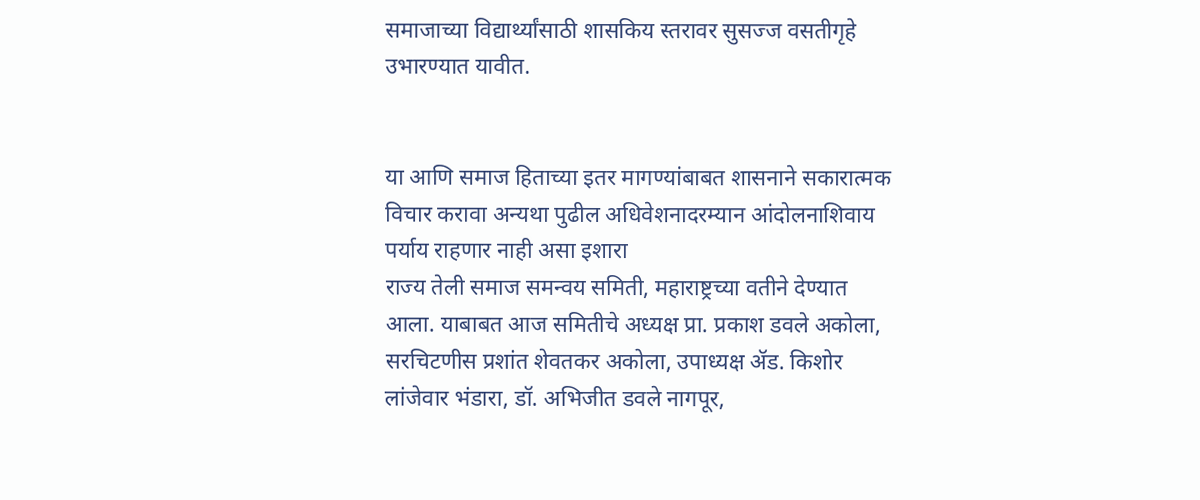समाजाच्या विद्यार्थ्यांसाठी शासकिय स्तरावर सुसज्ज वसतीगृहे उभारण्यात यावीत.


या आणि समाज हिताच्या इतर मागण्यांबाबत शासनाने सकारात्मक विचार करावा अन्यथा पुढील अधिवेशनादरम्यान आंदोलनाशिवाय पर्याय राहणार नाही असा इशारा
राज्य तेली समाज समन्वय समिती, महाराष्ट्रच्या वतीने देण्यात आला. याबाबत आज समितीचे अध्यक्ष प्रा. प्रकाश डवले अकोला, सरचिटणीस प्रशांत शेवतकर अकोला, उपाध्यक्ष ॲड. किशोर लांजेवार भंडारा, डॉ. अभिजीत डवले नागपूर,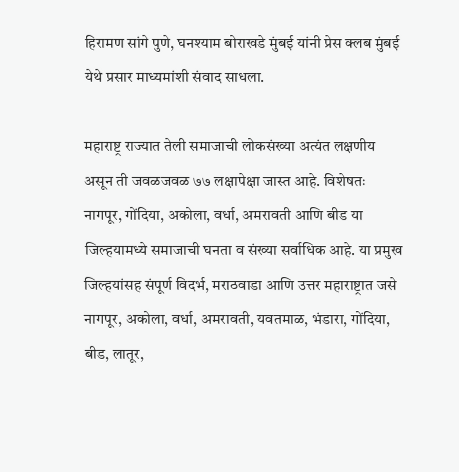हिरामण सांगे पुणे, घनश्याम बोराखडे मुंबई यांनी प्रेस क्लब मुंबई येथे प्रसार माध्यमांशी संवाद साधला.

महाराष्ट्र राज्यात तेली समाजाची लोकसंख्या अत्यंत लक्षणीय असून ती जवळजवळ ७७ लक्षापेक्षा जास्त आहे. विशेषतः नागपूर, गोंदिया, अकोला, वर्धा, अमरावती आणि बीड या जिल्हयामध्ये समाजाची घनता व संख्या सर्वाधिक आहे. या प्रमुख जिल्हयांसह संपूर्ण विदर्भ, मराठवाडा आणि उत्तर महाराष्ट्रात जसे नागपूर, अकोला, वर्धा, अमरावती, यवतमाळ, भंडारा, गोंदिया, बीड, लातूर,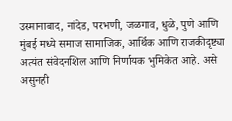उस्मानाबाद, नांदेड, परभणी, जळगाव, धुळे, पुणे आणि मुंबई मध्ये समाज सामाजिक, आर्थिक आणि राजकीदृष्ट्या अत्यंत संवेदनशिल आणि निर्णायक भुमिकेत आहे. असे असुनही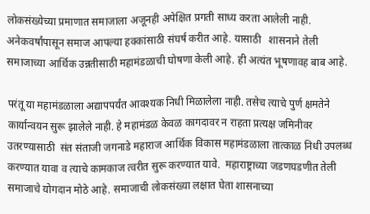लोकसंख्येच्या प्रमाणात समाजाला अजूनही अपेक्षित प्रगती साध्य करता आलेली नाही. अनेकवर्षांपासून समाज आपल्या हक्कांसाठी संघर्ष करीत आहे. यासाठी   शासनाने तेली समाजाच्या आर्थिक उन्नतीसाठी महामंडळाची घोषणा केली आहे. ही अत्यंत भूषणावह बाब आहे.

परंतू या महामंडळाला अद्यापपर्यंत आवश्यक निधी मिळालेला नाही. तसेच त्याचे पुर्ण क्षमतेने कार्यान्वयन सुरू झालेले नाही. हे महामंडळ केवळ कागदावर न राहता प्रत्यक्ष जमिनीवर उतरण्यासाठी  संत संताजी जगनाडे महाराज आर्थिक विकास महामंडळाला तात्काळ निधी उपलब्ध करण्यात यावा व त्याचे कामकाज त्वरीत सुरू करण्यात यावे.  महाराष्ट्राच्या जडणघडणीत तेली समाजाचे योगदान मोठे आहे. समाजाची लोकसंख्या लक्षात घेता शासनाच्या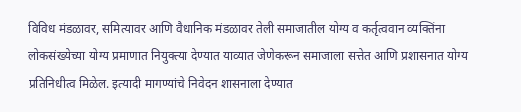विविध मंडळावर, समित्यावर आणि वैधानिक मंडळावर तेली समाजातील योग्य व कर्तृत्ववान व्यक्तिंना लोकसंख्येच्या योग्य प्रमाणात नियुक्त्या देण्यात याव्यात जेणेकरून समाजाला सत्तेत आणि प्रशासनात योग्य प्रतिनिधीत्व मिळेल. इत्यादी मागण्यांचे निवेदन शासनाला देण्यात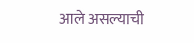आले असल्याची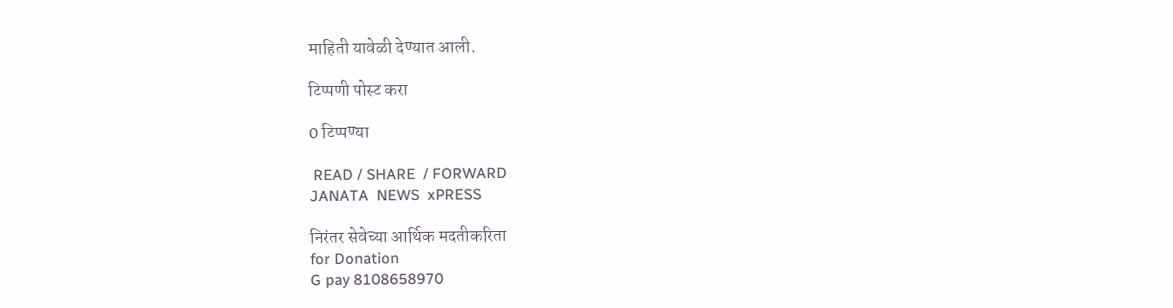माहिती यावेळी देण्यात आली.

टिप्पणी पोस्ट करा

0 टिप्पण्या

 READ / SHARE  / FORWARD
JANATA  NEWS  xPRESS

निरंतर सेवेच्या आर्थिक मदतीकरिता
for Donation
G pay 8108658970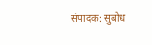संपादक: सुबोध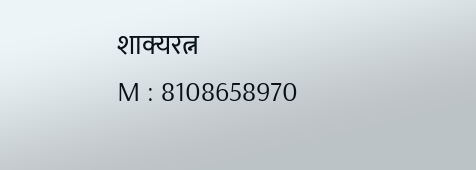शाक्यरत्न
M : 8108658970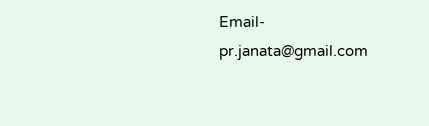Email- pr.janata@gmail.com